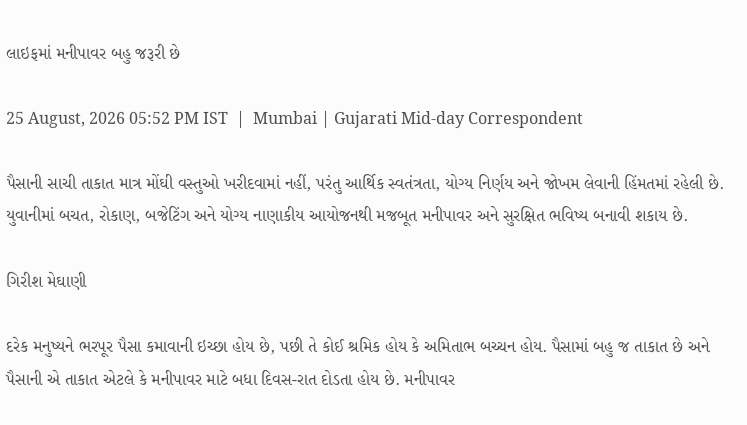લાઇફમાં મનીપાવર બહુ જરૂરી છે

25 August, 2026 05:52 PM IST  |  Mumbai | Gujarati Mid-day Correspondent

પૈસાની સાચી તાકાત માત્ર મોંઘી વસ્તુઓ ખરીદવામાં નહીં, પરંતુ આર્થિક સ્વતંત્રતા, યોગ્ય નિર્ણય અને જોખમ લેવાની હિંમતમાં રહેલી છે. યુવાનીમાં બચત, રોકાણ, બજેટિંગ અને યોગ્ય નાણાકીય આયોજનથી મજબૂત મનીપાવર અને સુરક્ષિત ભવિષ્ય બનાવી શકાય છે.

ગિરીશ મેઘાણી

દરેક મનુષ્યને ભરપૂર પૈસા કમાવાની ઇચ્છા હોય છે, પછી તે કોઈ શ્રમિક હોય કે અમિતાભ બચ્ચન હોય. પૈસામાં બહુ જ તાકાત છે અને પૈસાની એ તાકાત એટલે કે મનીપાવર માટે બધા દિવસ-રાત દોડતા હોય છે. મનીપાવર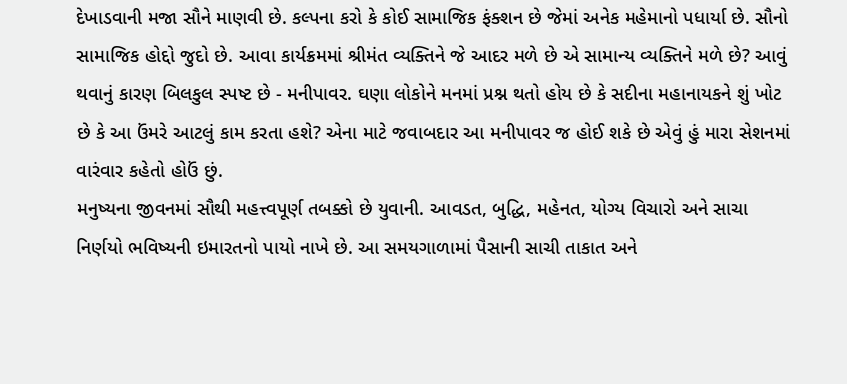દેખાડવાની મજા સૌને માણવી છે. કલ્પના કરો કે કોઈ સામાજિક ફંક્શન છે જેમાં અનેક મહેમાનો પધાર્યા છે. સૌનો સામાજિક હોદ્દો જુદો છે. આવા કાર્યક્રમમાં શ્રીમંત વ્યક્તિને જે આદર મળે છે એ સામાન્ય વ્યક્તિને મળે છે? આવું થવાનું કારણ બિલકુલ સ્પષ્ટ છે - મનીપાવર. ઘણા લોકોને મનમાં પ્રશ્ન થતો હોય છે કે સદીના મહાનાયકને શું ખોટ છે કે આ ઉંમરે આટલું કામ કરતા હશે? એના માટે જવાબદાર આ મનીપાવર જ હોઈ શકે છે એવું હું મારા સેશનમાં વારંવાર કહેતો હોઉં છું.
મનુષ્યના જીવનમાં સૌથી મહત્ત્વપૂર્ણ તબક્કો છે યુવાની. આવડત, બુદ્ધિ, મહેનત, યોગ્ય વિચારો અને સાચા નિર્ણયો ભવિષ્યની ઇમારતનો પાયો નાખે છે. આ સમયગાળામાં પૈસાની સાચી તાકાત અને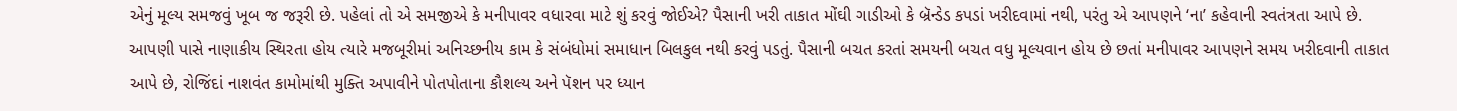એનું મૂલ્ય સમજવું ખૂબ જ જરૂરી છે. પહેલાં તો એ સમજીએ કે મનીપાવર વધારવા માટે શું કરવું જોઈએ? પૈસાની ખરી તાકાત મોંઘી ગાડીઓ કે બ્રૅન્ડેડ કપડાં ખરીદવામાં નથી, પરંતુ એ આપણને ‘ના’ કહેવાની સ્વતંત્રતા આપે છે. આપણી પાસે નાણાકીય સ્થિરતા હોય ત્યારે મજબૂરીમાં અનિચ્છનીય કામ કે સંબંધોમાં સમાધાન બિલકુલ નથી કરવું પડતું. પૈસાની બચત કરતાં સમયની બચત વધુ મૂલ્યવાન હોય છે છતાં મનીપાવર આપણને સમય ખરીદવાની તાકાત આપે છે, રોજિંદાં નાશવંત કામોમાંથી મુક્તિ અપાવીને પોતપોતાના કૌશલ્ય અને પૅશન પર ધ્યાન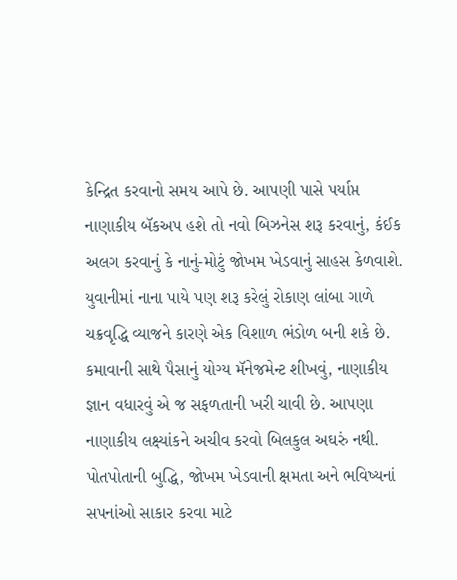કેન્દ્રિત કરવાનો સમય આપે છે. આપણી પાસે પર્યાપ્ત નાણાકીય બૅકઅપ હશે તો નવો બિઝનેસ શરૂ કરવાનું, કંઈક અલગ કરવાનું કે નાનું-મોટું જોખમ ખેડવાનું સાહસ કેળવાશે. યુવાનીમાં નાના પાયે પણ શરૂ કરેલું રોકાણ લાંબા ગાળે ચક્રવૃદ્ધિ વ્યાજને કારણે એક વિશાળ ભંડોળ બની શકે છે. કમાવાની સાથે પૈસાનું યોગ્ય મૅનેજમેન્ટ શીખવું, નાણાકીય જ્ઞાન વધારવું એ જ સફળતાની ખરી ચાવી છે. આપણા નાણાકીય લક્ષ્યાંકને અચીવ કરવો બિલકુલ અઘરું નથી. પોતપોતાની બુદ્ધિ, જોખમ ખેડવાની ક્ષમતા અને ભવિષ્યનાં સપનાંઓ સાકાર કરવા માટે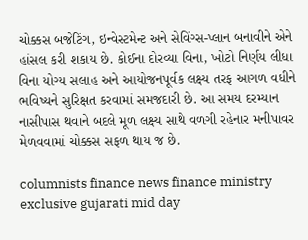ચોક્કસ બજેટિંગ, ઇન્વેસ્ટમેન્ટ અને સેવિંગ્સ-પ્લાન બનાવીને એને હાંસલ કરી શકાય છે. કોઈના દોરવ્યા વિના, ખોટો નિર્ણય લીધા વિના યોગ્ય સલાહ અને આયોજનપૂર્વક લક્ષ્ય તરફ આગળ વધીને ભવિષ્યને સુરિક્ષત કરવામાં સમજદારી છે. આ સમય દરમ્યાન નાસીપાસ થવાને બદલે મૂળ લક્ષ્ય સાથે વળગી રહેનાર મનીપાવર મેળવવામાં ચોક્કસ સફળ થાય જ છે.

columnists finance news finance ministry exclusive gujarati mid day